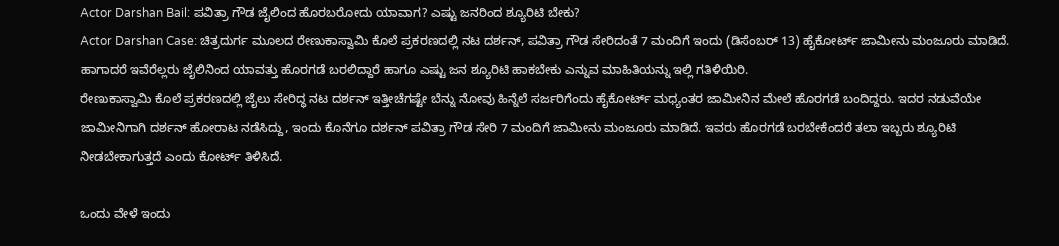Actor Darshan Bail: ಪವಿತ್ರಾ ಗೌಡ ಜೈಲಿಂದ ಹೊರಬರೋದು ಯಾವಾಗ? ಎಷ್ಟು ಜನರಿಂದ ಶ್ಯೂರಿಟಿ ಬೇಕು?
Actor Darshan Case: ಚಿತ್ರದುರ್ಗ ಮೂಲದ ರೇಣುಕಾಸ್ವಾಮಿ ಕೊಲೆ ಪ್ರಕರಣದಲ್ಲಿ ನಟ ದರ್ಶನ್, ಪವಿತ್ರಾ ಗೌಡ ಸೇರಿದಂತೆ 7 ಮಂದಿಗೆ ಇಂದು (ಡಿಸೆಂಬರ್ 13) ಹೈಕೋರ್ಟ್ ಜಾಮೀನು ಮಂಜೂರು ಮಾಡಿದೆ. ಹಾಗಾದರೆ ಇವೆರೆಲ್ಲರು ಜೈಲಿನಿಂದ ಯಾವತ್ತು ಹೊರಗಡೆ ಬರಲಿದ್ದಾರೆ ಹಾಗೂ ಎಷ್ಟು ಜನ ಶ್ಯೂರಿಟಿ ಹಾಕಬೇಕು ಎನ್ನುವ ಮಾಹಿತಿಯನ್ನು ಇಲ್ಲಿ ಗತಿಳಿಯಿರಿ.
ರೇಣುಕಾಸ್ವಾಮಿ ಕೊಲೆ ಪ್ರಕರಣದಲ್ಲಿ ಜೈಲು ಸೇರಿದ್ಧ ನಟ ದರ್ಶನ್ ಇತ್ತೀಚೆಗಷ್ಟೇ ಬೆನ್ನು ನೋವು ಹಿನ್ನೆಲೆ ಸರ್ಜರಿಗೆಂದು ಹೈಕೋರ್ಟ್ ಮಧ್ಯಂತರ ಜಾಮೀನಿನ ಮೇಲೆ ಹೊರಗಡೆ ಬಂದಿದ್ದರು. ಇದರ ನಡುವೆಯೇ ಜಾಮೀನಿಗಾಗಿ ದರ್ಶನ್ ಹೋರಾಟ ನಡೆಸಿದ್ದು, ಇಂದು ಕೊನೆಗೂ ದರ್ಶನ್ ಪವಿತ್ರಾ ಗೌಡ ಸೇರಿ 7 ಮಂದಿಗೆ ಜಾಮೀನು ಮಂಜೂರು ಮಾಡಿದೆ. ಇವರು ಹೊರಗಡೆ ಬರಬೇಕೆಂದರೆ ತಲಾ ಇಬ್ಬರು ಶ್ಯೂರಿಟಿ ನೀಡಬೇಕಾಗುತ್ತದೆ ಎಂದು ಕೋರ್ಟ್ ತಿಳಿಸಿದೆ.

ಒಂದು ವೇಳೆ ಇಂದು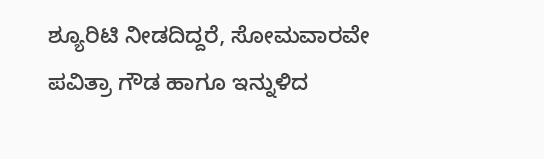ಶ್ಯೂರಿಟಿ ನೀಡದಿದ್ದರೆ, ಸೋಮವಾರವೇ ಪವಿತ್ರಾ ಗೌಡ ಹಾಗೂ ಇನ್ನುಳಿದ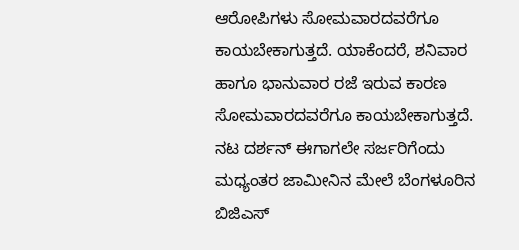ಆರೋಪಿಗಳು ಸೋಮವಾರದವರೆಗೂ ಕಾಯಬೇಕಾಗುತ್ತದೆ. ಯಾಕೆಂದರೆ, ಶನಿವಾರ ಹಾಗೂ ಭಾನುವಾರ ರಜೆ ಇರುವ ಕಾರಣ ಸೋಮವಾರದವರೆಗೂ ಕಾಯಬೇಕಾಗುತ್ತದೆ.
ನಟ ದರ್ಶನ್ ಈಗಾಗಲೇ ಸರ್ಜರಿಗೆಂದು ಮಧ್ಯಂತರ ಜಾಮೀನಿನ ಮೇಲೆ ಬೆಂಗಳೂರಿನ ಬಿಜಿಎಸ್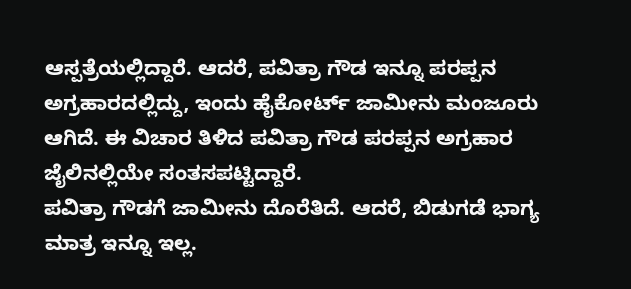ಆಸ್ಪತ್ರೆಯಲ್ಲಿದ್ದಾರೆ. ಆದರೆ, ಪವಿತ್ರಾ ಗೌಡ ಇನ್ನೂ ಪರಪ್ಪನ ಅಗ್ರಹಾರದಲ್ಲಿದ್ದು, ಇಂದು ಹೈಕೋರ್ಟ್ ಜಾಮೀನು ಮಂಜೂರು ಆಗಿದೆ. ಈ ವಿಚಾರ ತಿಳಿದ ಪವಿತ್ರಾ ಗೌಡ ಪರಪ್ಪನ ಅಗ್ರಹಾರ ಜೈಲಿನಲ್ಲಿಯೇ ಸಂತಸಪಟ್ಟಿದ್ದಾರೆ.
ಪವಿತ್ರಾ ಗೌಡಗೆ ಜಾಮೀನು ದೊರೆತಿದೆ. ಆದರೆ, ಬಿಡುಗಡೆ ಭಾಗ್ಯ ಮಾತ್ರ ಇನ್ನೂ ಇಲ್ಲ.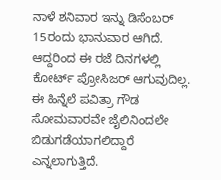ನಾಳೆ ಶನಿವಾರ ಇನ್ನು ಡಿಸೆಂಬರ್ 15ರಂದು ಭಾನುವಾರ ಆಗಿದೆ. ಆದ್ದರಿಂದ ಈ ರಜೆ ದಿನಗಳಲ್ಲಿ ಕೋರ್ಟ್ ಪ್ರೋಸಿಜರ್ ಆಗುವುದಿಲ್ಲ. ಈ ಹಿನ್ನೆಲೆ ಪವಿತ್ರಾ ಗೌಡ ಸೋಮವಾರವೇ ಜೈಲಿನಿಂದಲೇ ಬಿಡುಗಡೆಯಾಗಲಿದ್ದಾರೆ ಎನ್ನಲಾಗುತ್ತಿದೆ.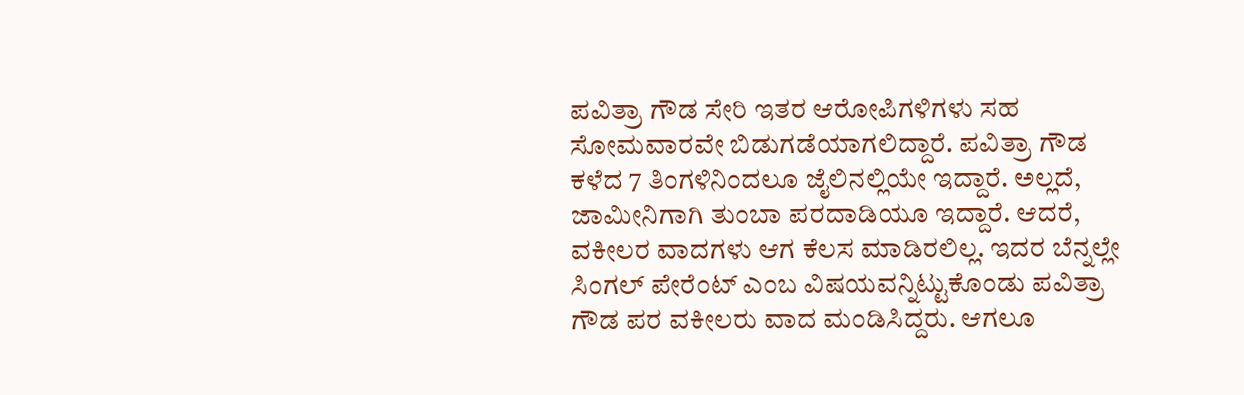ಪವಿತ್ರಾ ಗೌಡ ಸೇರಿ ಇತರ ಆರೋಪಿಗಳಿಗಳು ಸಹ ಸೋಮವಾರವೇ ಬಿಡುಗಡೆಯಾಗಲಿದ್ದಾರೆ. ಪವಿತ್ರಾ ಗೌಡ ಕಳೆದ 7 ತಿಂಗಳಿನಿಂದಲೂ ಜೈಲಿನಲ್ಲಿಯೇ ಇದ್ದಾರೆ. ಅಲ್ಲದೆ, ಜಾಮೀನಿಗಾಗಿ ತುಂಬಾ ಪರದಾಡಿಯೂ ಇದ್ದಾರೆ. ಆದರೆ, ವಕೀಲರ ವಾದಗಳು ಆಗ ಕೆಲಸ ಮಾಡಿರಲಿಲ್ಲ. ಇದರ ಬೆನ್ನಲ್ಲೇ ಸಿಂಗಲ್ ಪೇರೆಂಟ್ ಎಂಬ ವಿಷಯವನ್ನಿಟ್ಟುಕೊಂಡು ಪವಿತ್ರಾ ಗೌಡ ಪರ ವಕೀಲರು ವಾದ ಮಂಡಿಸಿದ್ದರು. ಆಗಲೂ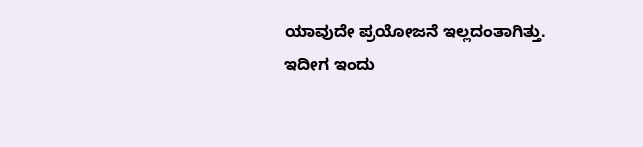ಯಾವುದೇ ಪ್ರಯೋಜನೆ ಇಲ್ಲದಂತಾಗಿತ್ತು.
ಇದೀಗ ಇಂದು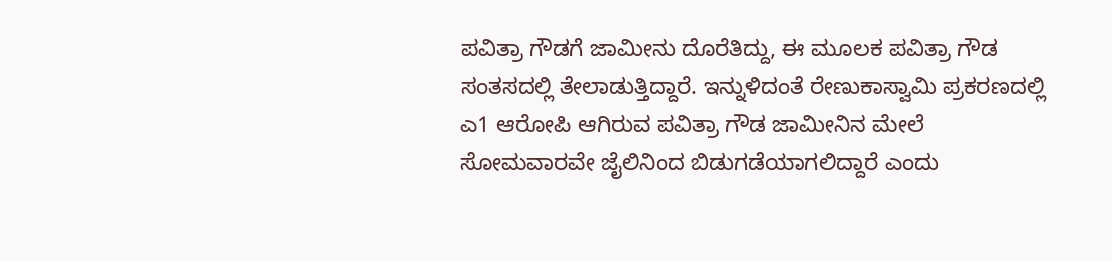ಪವಿತ್ರಾ ಗೌಡಗೆ ಜಾಮೀನು ದೊರೆತಿದ್ದು, ಈ ಮೂಲಕ ಪವಿತ್ರಾ ಗೌಡ ಸಂತಸದಲ್ಲಿ ತೇಲಾಡುತ್ತಿದ್ದಾರೆ. ಇನ್ನುಳಿದಂತೆ ರೇಣುಕಾಸ್ವಾಮಿ ಪ್ರಕರಣದಲ್ಲಿ ಎ1 ಆರೋಪಿ ಆಗಿರುವ ಪವಿತ್ರಾ ಗೌಡ ಜಾಮೀನಿನ ಮೇಲೆ ಸೋಮವಾರವೇ ಜೈಲಿನಿಂದ ಬಿಡುಗಡೆಯಾಗಲಿದ್ದಾರೆ ಎಂದು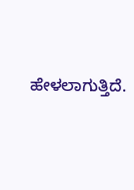ಹೇಳಲಾಗುತ್ತಿದೆ.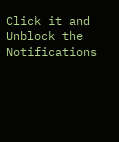Click it and Unblock the Notifications